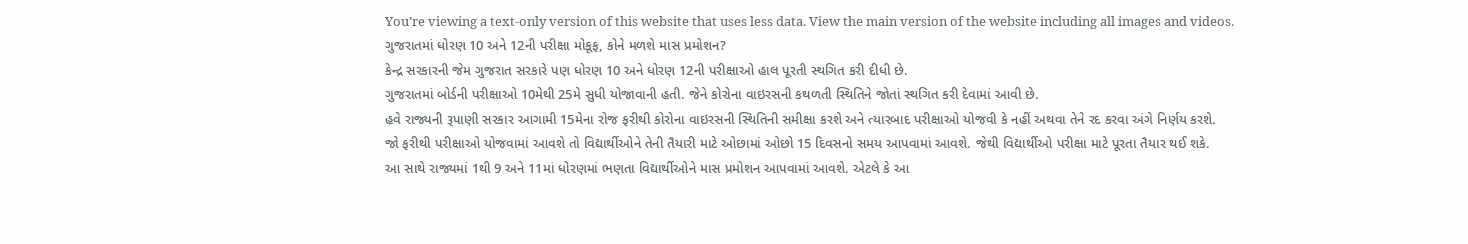You’re viewing a text-only version of this website that uses less data. View the main version of the website including all images and videos.
ગુજરાતમાં ધોરણ 10 અને 12ની પરીક્ષા મોકૂફ, કોને મળશે માસ પ્રમોશન?
કેન્દ્ર સરકારની જેમ ગુજરાત સરકારે પણ ધોરણ 10 અને ધોરણ 12ની પરીક્ષાઓ હાલ પૂરતી સ્થગિત કરી દીધી છે.
ગુજરાતમાં બોર્ડની પરીક્ષાઓ 10મેથી 25મે સુધી યોજાવાની હતી. જેને કોરોના વાઇરસની કથળતી સ્થિતિને જોતાં સ્થગિત કરી દેવામાં આવી છે.
હવે રાજ્યની રૂપાણી સરકાર આગામી 15મેના રોજ ફરીથી કોરોના વાઇરસની સ્થિતિની સમીક્ષા કરશે અને ત્યારબાદ પરીક્ષાઓ યોજવી કે નહીં અથવા તેને રદ કરવા અંગે નિર્ણય કરશે.
જો ફરીથી પરીક્ષાઓ યોજવામાં આવશે તો વિદ્યાર્થીઓને તેની તૈયારી માટે ઓછામાં ઓછો 15 દિવસનો સમય આપવામાં આવશે. જેથી વિદ્યાર્થીઓ પરીક્ષા માટે પૂરતા તૈયાર થઈ શકે.
આ સાથે રાજ્યમાં 1થી 9 અને 11માં ધોરણમાં ભણતા વિદ્યાર્થીઓને માસ પ્રમોશન આપવામાં આવશે. એટલે કે આ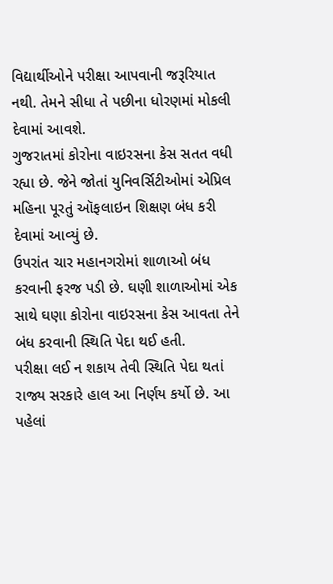વિદ્યાર્થીઓને પરીક્ષા આપવાની જરૂરિયાત નથી. તેમને સીધા તે પછીના ધોરણમાં મોકલી દેવામાં આવશે.
ગુજરાતમાં કોરોના વાઇરસના કેસ સતત વધી રહ્યા છે. જેને જોતાં યુનિવર્સિટીઓમાં એપ્રિલ મહિના પૂરતું ઑફલાઇન શિક્ષણ બંધ કરી દેવામાં આવ્યું છે.
ઉપરાંત ચાર મહાનગરોમાં શાળાઓ બંધ કરવાની ફરજ પડી છે. ઘણી શાળાઓમાં એક સાથે ઘણા કોરોના વાઇરસના કેસ આવતા તેને બંધ કરવાની સ્થિતિ પેદા થઈ હતી.
પરીક્ષા લઈ ન શકાય તેવી સ્થિતિ પેદા થતાં રાજ્ય સરકારે હાલ આ નિર્ણય કર્યો છે. આ પહેલાં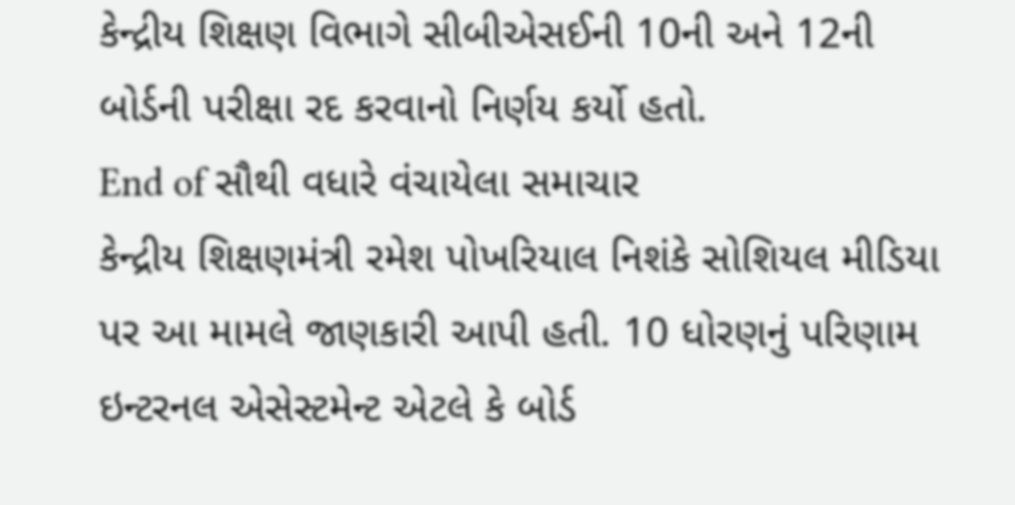કેન્દ્રીય શિક્ષણ વિભાગે સીબીએસઈની 10ની અને 12ની બોર્ડની પરીક્ષા રદ કરવાનો નિર્ણય કર્યો હતો.
End of સૌથી વધારે વંચાયેલા સમાચાર
કેન્દ્રીય શિક્ષણમંત્રી રમેશ પોખરિયાલ નિશંકે સોશિયલ મીડિયા પર આ મામલે જાણકારી આપી હતી. 10 ધોરણનું પરિણામ ઇન્ટરનલ એસેસ્ટમેન્ટ એટલે કે બોર્ડ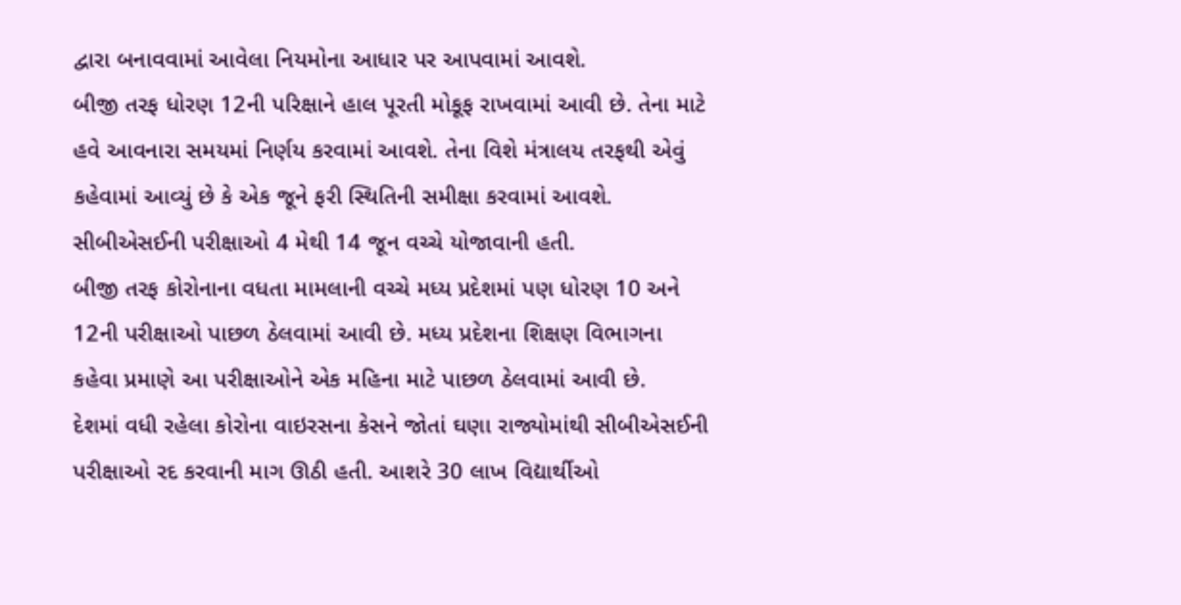દ્વારા બનાવવામાં આવેલા નિયમોના આધાર પર આપવામાં આવશે.
બીજી તરફ ધોરણ 12ની પરિક્ષાને હાલ પૂરતી મોકૂફ રાખવામાં આવી છે. તેના માટે હવે આવનારા સમયમાં નિર્ણય કરવામાં આવશે. તેના વિશે મંત્રાલય તરફથી એવું કહેવામાં આવ્યું છે કે એક જૂને ફરી સ્થિતિની સમીક્ષા કરવામાં આવશે.
સીબીએસઈની પરીક્ષાઓ 4 મેથી 14 જૂન વચ્ચે યોજાવાની હતી.
બીજી તરફ કોરોનાના વધતા મામલાની વચ્ચે મધ્ય પ્રદેશમાં પણ ધોરણ 10 અને 12ની પરીક્ષાઓ પાછળ ઠેલવામાં આવી છે. મધ્ય પ્રદેશના શિક્ષણ વિભાગના કહેવા પ્રમાણે આ પરીક્ષાઓને એક મહિના માટે પાછળ ઠેલવામાં આવી છે.
દેશમાં વધી રહેલા કોરોના વાઇરસના કેસને જોતાં ઘણા રાજ્યોમાંથી સીબીએસઈની પરીક્ષાઓ રદ કરવાની માગ ઊઠી હતી. આશરે 30 લાખ વિદ્યાર્થીઓ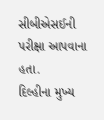સીબીએસઈની પરીક્ષા આપવાના હતા.
દિલ્હીના મુખ્ય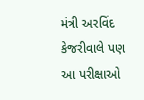મંત્રી અરવિંદ કેજરીવાલે પણ આ પરીક્ષાઓ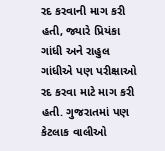રદ કરવાની માગ કરી હતી, જ્યારે પ્રિયંકા ગાંધી અને રાહુલ ગાંધીએ પણ પરીક્ષાઓ રદ કરવા માટે માગ કરી હતી. ગુજરાતમાં પણ કેટલાક વાલીઓ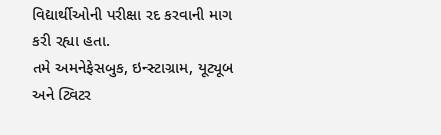વિદ્યાર્થીઓની પરીક્ષા રદ કરવાની માગ કરી રહ્યા હતા.
તમે અમનેફેસબુક, ઇન્સ્ટાગ્રામ, યૂટ્યૂબ અને ટ્વિટર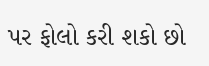પર ફોલો કરી શકો છો